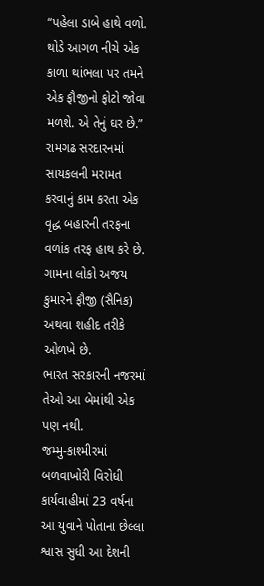“પહેલા ડાબે હાથે વળો. થોડે આગળ નીચે એક કાળા થાંભલા પર તમને એક ફૌજીનો ફોટો જોવા મળશે. એ તેનું ઘર છે.” રામગઢ સરદારનમાં સાયકલની મરામત કરવાનું કામ કરતા એક વૃદ્ધ બહારની તરફના વળાંક તરફ હાથ કરે છે. ગામના લોકો અજય કુમારને ફૌજી (સૈનિક) અથવા શહીદ તરીકે ઓળખે છે.
ભારત સરકારની નજરમાં તેઓ આ બેમાંથી એક પણ નથી.
જમ્મુ-કાશ્મીરમાં બળવાખોરી વિરોધી કાર્યવાહીમાં 23 વર્ષના આ યુવાને પોતાના છેલ્લા શ્વાસ સુધી આ દેશની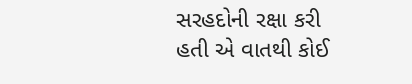સરહદોની રક્ષા કરી હતી એ વાતથી કોઈ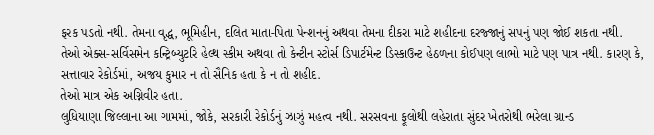ફરક પડતો નથી. તેમના વૃદ્ધ, ભૂમિહીન, દલિત માતા-પિતા પેન્શનનું અથવા તેમના દીકરા માટે શહીદના દરજ્જાનું સપનું પણ જોઈ શકતા નથી. તેઓ એક્સ-સર્વિસમેન કન્ટ્રિબ્યુટરિ હેલ્થ સ્કીમ અથવા તો કેન્ટીન સ્ટોર્સ ડિપાર્ટમેન્ટ ડિસ્કાઉન્ટ હેઠળના કોઈપણ લાભો માટે પણ પાત્ર નથી. કારણ કે, સત્તાવાર રેકોર્ડમાં, અજય કુમાર ન તો સૈનિક હતા કે ન તો શહીદ.
તેઓ માત્ર એક અગ્નિવીર હતા.
લુધિયાણા જિલ્લાના આ ગામમાં, જોકે, સરકારી રેકોર્ડનું ઝાઝું મહત્વ નથી. સરસવના ફૂલોથી લહેરાતા સુંદર ખેતરોથી ભરેલા ગ્રાન્ડ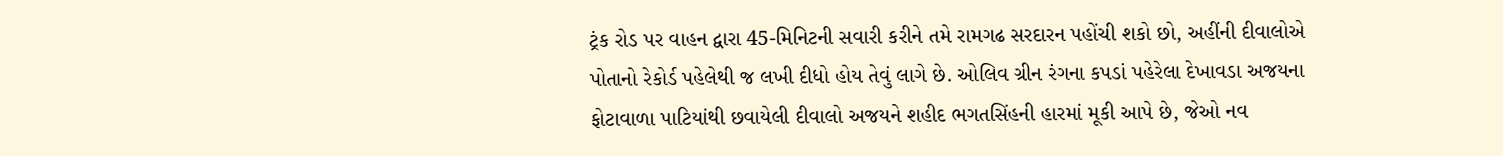ટ્રંક રોડ પર વાહન દ્વારા 45-મિનિટની સવારી કરીને તમે રામગઢ સરદારન પહોંચી શકો છો, અહીંની દીવાલોએ પોતાનો રેકોર્ડ પહેલેથી જ લખી દીધો હોય તેવું લાગે છે. ઓલિવ ગ્રીન રંગના કપડાં પહેરેલા દેખાવડા અજયના ફોટાવાળા પાટિયાંથી છવાયેલી દીવાલો અજયને શહીદ ભગતસિંહની હારમાં મૂકી આપે છે, જેઓ નવ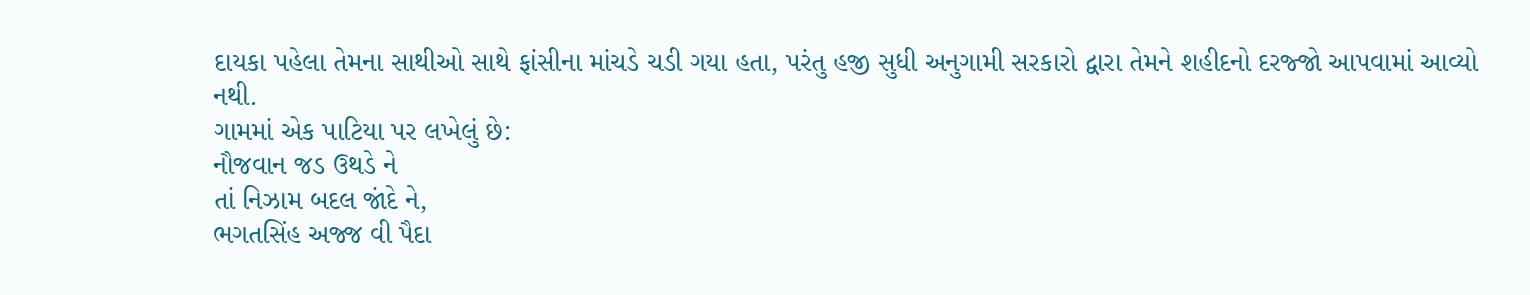દાયકા પહેલા તેમના સાથીઓ સાથે ફાંસીના માંચડે ચડી ગયા હતા, પરંતુ હજી સુધી અનુગામી સરકારો દ્વારા તેમને શહીદનો દરજ્જો આપવામાં આવ્યો નથી.
ગામમાં એક પાટિયા પર લખેલું છે:
નૌજવાન જડ ઉથડે ને
તાં નિઝામ બદલ જાંદે ને,
ભગતસિંહ અજ્જ વી પૈદા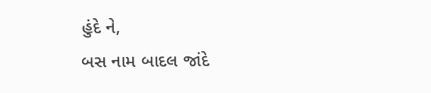હુંદે ને,
બસ નામ બાદલ જાંદે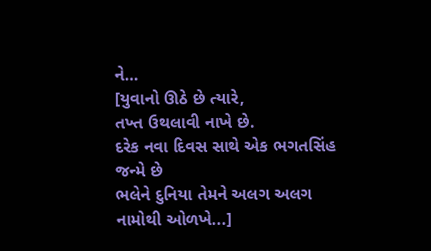ને…
[યુવાનો ઊઠે છે ત્યારે,
તખ્ત ઉથલાવી નાખે છે.
દરેક નવા દિવસ સાથે એક ભગતસિંહ જન્મે છે
ભલેને દુનિયા તેમને અલગ અલગ નામોથી ઓળખે...]